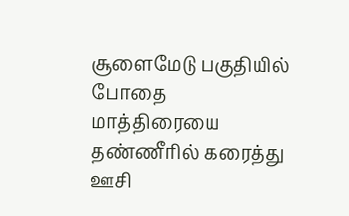சூளைமேடு பகுதியில் போதை மாத்திரையை தண்ணீரில் கரைத்து ஊசி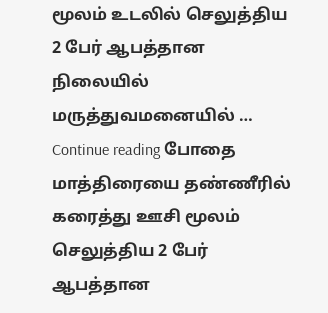மூலம் உடலில் செலுத்திய 2 பேர் ஆபத்தான நிலையில் மருத்துவமனையில் … Continue reading போதை மாத்திரையை தண்ணீரில் கரைத்து ஊசி மூலம் செலுத்திய 2 பேர் ஆபத்தான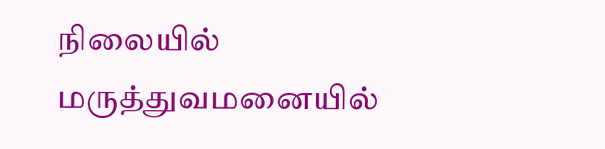நிலையில் மருத்துவமனையில்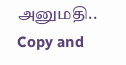அனுமதி..
Copy and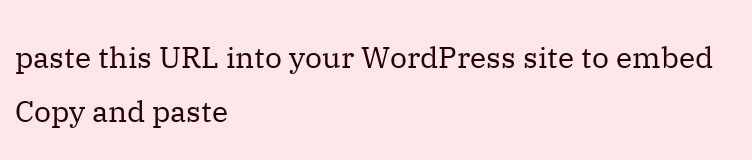paste this URL into your WordPress site to embed
Copy and paste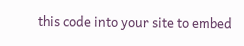this code into your site to embed